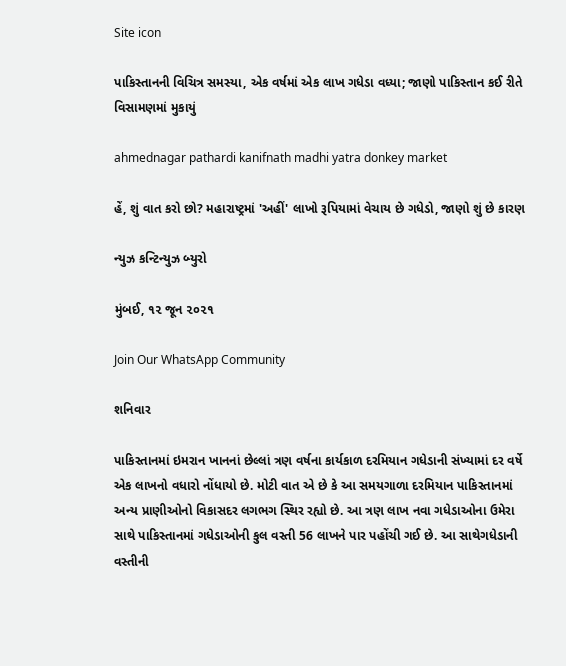Site icon

પાકિસ્તાનની વિચિત્ર સમસ્યા, એક વર્ષમાં એક લાખ ગધેડા વધ્યા; જાણો પાકિસ્તાન કઈ રીતે વિસામણમાં મુકાયું

ahmednagar pathardi kanifnath madhi yatra donkey market

હેં, શું વાત કરો છો? મહારાષ્ટ્રમાં 'અહીં' લાખો રૂપિયામાં વેચાય છે ગધેડો, જાણો શું છે કારણ

ન્યુઝ કન્ટિન્યુઝ બ્યુરો

મુંબઈ, ૧૨ જૂન ૨૦૨૧

Join Our WhatsApp Community

શનિવાર

પાકિસ્તાનમાં ઇમરાન ખાનનાં છેલ્લાં ત્રણ વર્ષના કાર્યકાળ દરમિયાન ગધેડાની સંખ્યામાં દર વર્ષે એક લાખનો વધારો નોંધાયો છે. મોટી વાત એ છે કે આ સમયગાળા દરમિયાન પાકિસ્તાનમાં અન્ય પ્રાણીઓનો વિકાસદર લગભગ સ્થિર રહ્યો છે. આ ત્રણ લાખ નવા ગધેડાઓના ઉમેરા સાથે પાકિસ્તાનમાં ગધેડાઓની કુલ વસ્તી 56 લાખને પાર પહોંચી ગઈ છે. આ સાથેગધેડાની વસ્તીની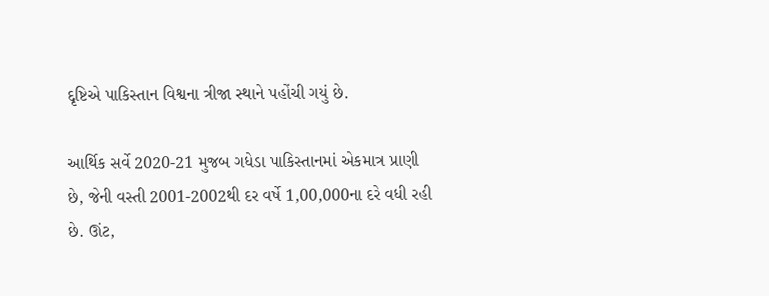દ્દૃષ્ટિએ પાકિસ્તાન વિશ્વના ત્રીજા સ્થાને પહોંચી ગયું છે.

આર્થિક સર્વે 2020-21 મુજબ ગધેડા પાકિસ્તાનમાં એકમાત્ર પ્રાણી છે, જેની વસ્તી 2001-2002થી દર વર્ષે 1,00,000ના દરે વધી રહી છે. ઊંટ,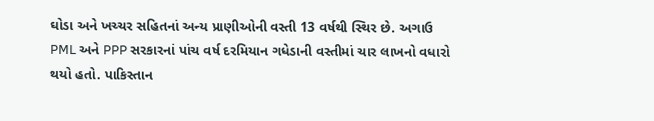ઘોડા અને ખચ્ચર સહિતનાં અન્ય પ્રાણીઓની વસ્તી 13 વર્ષથી સ્થિર છે. અગાઉ PML અને PPP સરકારનાં પાંચ વર્ષ દરમિયાન ગધેડાની વસ્તીમાં ચાર લાખનો વધારો થયો હતો. પાકિસ્તાન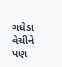ગધેડા વેચીને પણ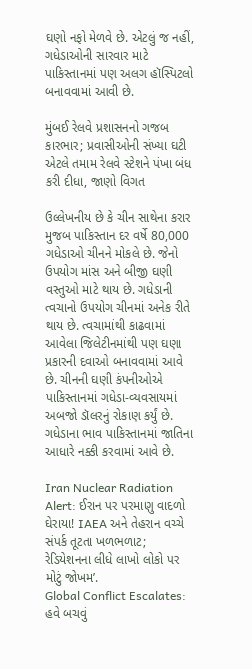ઘણો નફો મેળવે છે. એટલું જ નહીં, ગધેડાઓની સારવાર માટે પાકિસ્તાનમાં પણ અલગ હૉસ્પિટલો બનાવવામાં આવી છે.

મુંબઈ રેલવે પ્રશાસનનો ગજબ કારભાર; પ્રવાસીઓની સંખ્યા ઘટી એટલે તમામ રેલવે સ્ટેશને પંખા બંધ કરી દીધા, જાણો વિગત

ઉલ્લેખનીય છે કે ચીન સાથેના કરાર મુજબ પાકિસ્તાન દર વર્ષે 80,000 ગધેડાઓ ચીનને મોકલે છે. જેનો ઉપયોગ માંસ અને બીજી ઘણી વસ્તુઓ માટે થાય છે. ગધેડાની ત્વચાનો ઉપયોગ ચીનમાં અનેક રીતે થાય છે. ત્વચામાંથી કાઢવામાં આવેલા જિલેટીનમાંથી પણ ઘણા પ્રકારની દવાઓ બનાવવામાં આવે છે. ચીનની ઘણી કંપનીઓએ પાકિસ્તાનમાં ગધેડા-વ્યવસાયમાં અબજો ડૉલરનું રોકાણ કર્યું છે. ગધેડાના ભાવ પાકિસ્તાનમાં જાતિના આધારે નક્કી કરવામાં આવે છે.

Iran Nuclear Radiation Alert: ઈરાન પર પરમાણુ વાદળો ઘેરાયા! IAEA અને તેહરાન વચ્ચે સંપર્ક તૂટતા ખળભળાટ; રેડિયેશનના લીધે લાખો લોકો પર મોટું જોખમ’.
Global Conflict Escalates: હવે બચવું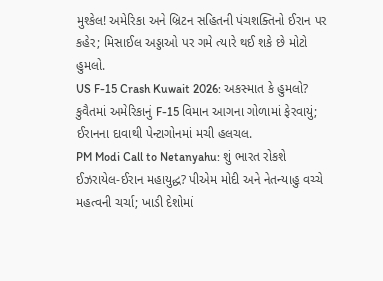મુશ્કેલ! અમેરિકા અને બ્રિટન સહિતની પંચશક્તિનો ઈરાન પર કહેર; મિસાઈલ અડ્ડાઓ પર ગમે ત્યારે થઈ શકે છે મોટો હુમલો.
US F-15 Crash Kuwait 2026: અકસ્માત કે હુમલો? કુવૈતમાં અમેરિકાનું F-15 વિમાન આગના ગોળામાં ફેરવાયું; ઈરાનના દાવાથી પેન્ટાગોનમાં મચી હલચલ.
PM Modi Call to Netanyahu: શું ભારત રોકશે ઈઝરાયેલ-ઈરાન મહાયુદ્ધ? પીએમ મોદી અને નેતન્યાહુ વચ્ચે મહત્વની ચર્ચા; ખાડી દેશોમાં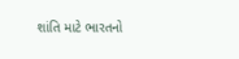શાંતિ માટે ભારતનો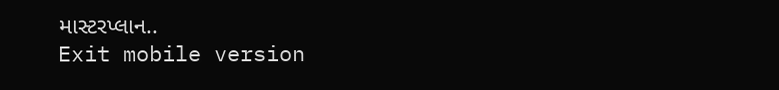માસ્ટરપ્લાન..
Exit mobile version